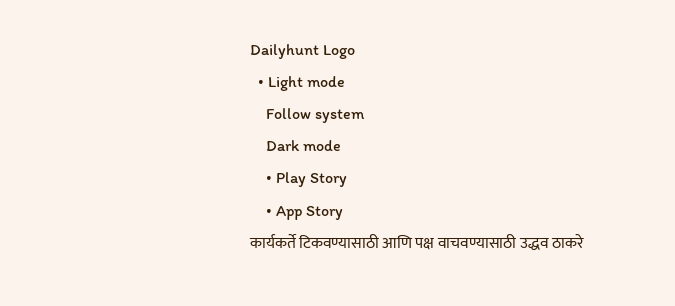Dailyhunt Logo
  • Light mode
    Follow system
    Dark mode
    • Play Story
    • App Story
कार्यकर्ते टिकवण्यासाठी आणि पक्ष वाचवण्यासाठी उद्धव ठाकरे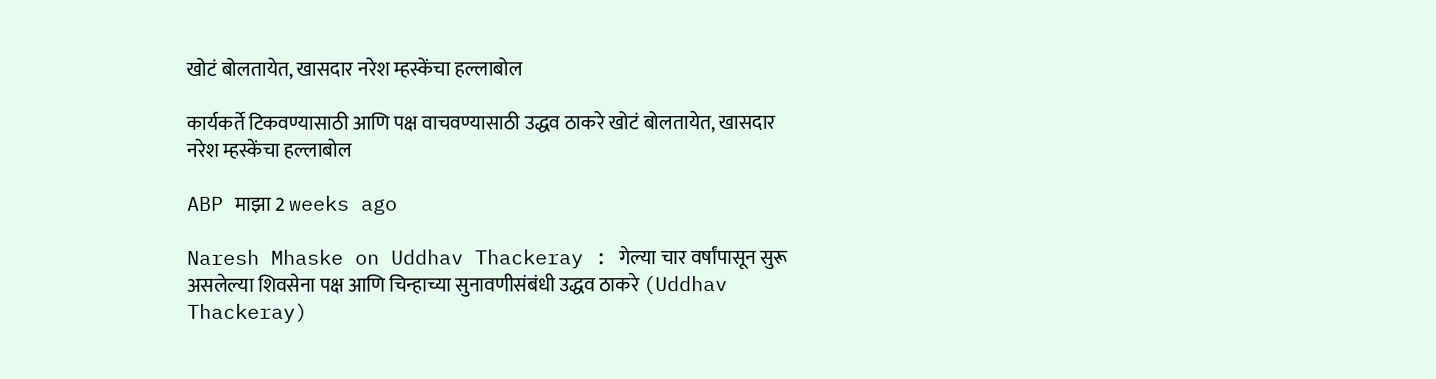खोटं बोलतायेत, खासदार नरेश म्हस्केंचा हल्लाबोल

कार्यकर्ते टिकवण्यासाठी आणि पक्ष वाचवण्यासाठी उद्धव ठाकरे खोटं बोलतायेत, खासदार नरेश म्हस्केंचा हल्लाबोल

ABP माझा 2 weeks ago

Naresh Mhaske on Uddhav Thackeray : गेल्या चार वर्षांपासून सुरू असलेल्या शिवसेना पक्ष आणि चिन्हाच्या सुनावणीसंबंधी उद्धव ठाकरे (Uddhav Thackeray)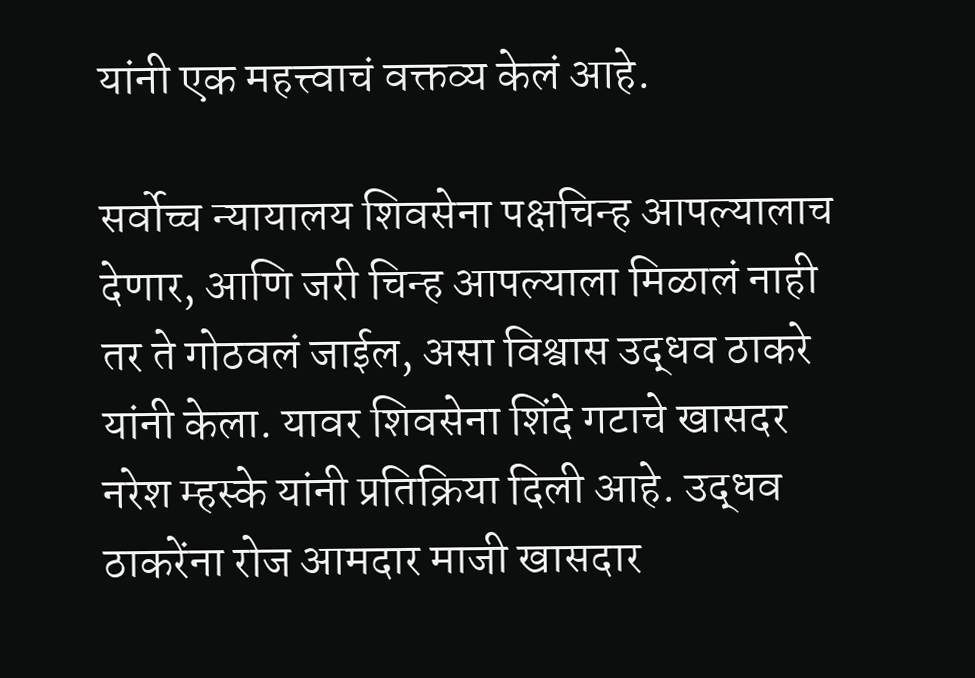यांनी एक महत्त्वाचं वक्तव्य केलं आहे.

सर्वोच्च न्यायालय शिवसेना पक्षचिन्ह आपल्यालाच देणार, आणि जरी चिन्ह आपल्याला मिळालं नाही तर ते गोठवलं जाईल, असा विश्वास उद्धव ठाकरे यांनी केला. यावर शिवसेना शिंदे गटाचे खासदर नरेश म्हस्के यांनी प्रतिक्रिया दिली आहे. उद्धव ठाकरेंना रोज आमदार माजी खासदार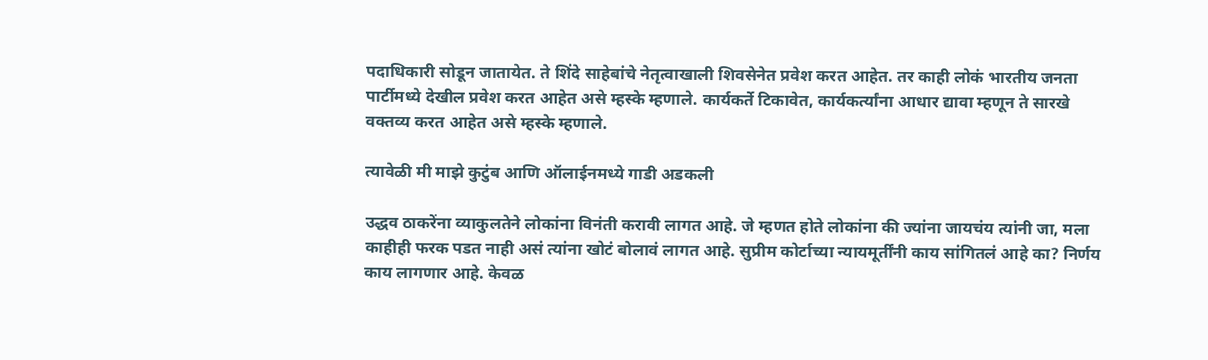पदाधिकारी सोडून जातायेत. ते शिंदे साहेबांचे नेतृत्वाखाली शिवसेनेत प्रवेश करत आहेत. तर काही लोकं भारतीय जनता पार्टीमध्ये देखील प्रवेश करत आहेत असे म्हस्के म्हणाले. कार्यकर्ते टिकावेत, कार्यकर्त्यांना आधार द्यावा म्हणून ते सारखे वक्तव्य करत आहेत असे म्हस्के म्हणाले.

त्यावेळी मी माझे कुटुंब आणि ऑलाईनमध्ये गाडी अडकली

उद्धव ठाकरेंना व्याकुलतेने लोकांना विनंती करावी लागत आहे. जे म्हणत होते लोकांना की ज्यांना जायचंय त्यांनी जा, मला काहीही फरक पडत नाही असं त्यांना खोटं बोलावं लागत आहे. सुप्रीम कोर्टाच्या न्यायमूर्तींनी काय सांगितलं आहे का? निर्णय काय लागणार आहे. केवळ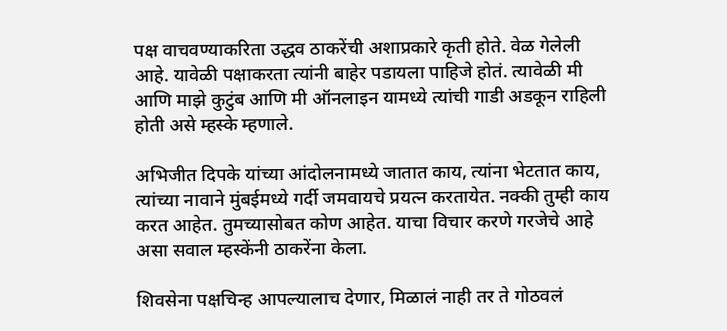पक्ष वाचवण्याकरिता उद्धव ठाकरेंची अशाप्रकारे कृती होते. वेळ गेलेली आहे. यावेळी पक्षाकरता त्यांनी बाहेर पडायला पाहिजे होतं. त्यावेळी मी आणि माझे कुटुंब आणि मी ऑनलाइन यामध्ये त्यांची गाडी अडकून राहिली होती असे म्हस्के म्हणाले.

अभिजीत दिपके यांच्या आंदोलनामध्ये जातात काय, त्यांना भेटतात काय, त्यांच्या नावाने मुंबईमध्ये गर्दी जमवायचे प्रयत्न करतायेत. नक्की तुम्ही काय करत आहेत. तुमच्यासोबत कोण आहेत. याचा विचार करणे गरजेचे आहे असा सवाल म्हस्केंनी ठाकरेंना केला.

शिवसेना पक्षचिन्ह आपल्यालाच देणार, मिळालं नाही तर ते गोठवलं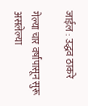जाईल : उद्धव ठाकरे

गेल्या चार वर्षांपासून सुरू असलेल्या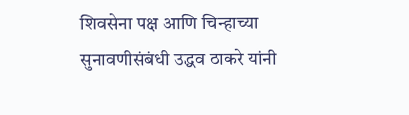शिवसेना पक्ष आणि चिन्हाच्या सुनावणीसंबंधी उद्धव ठाकरे यांनी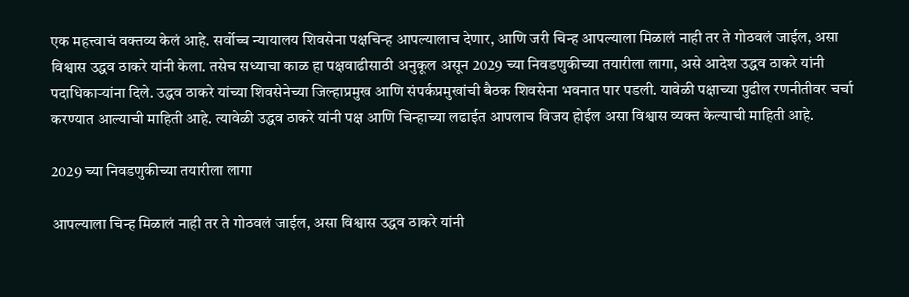एक महत्त्वाचं वक्तव्य केलं आहे. सर्वोच्च न्यायालय शिवसेना पक्षचिन्ह आपल्यालाच देणार, आणि जरी चिन्ह आपल्याला मिळालं नाही तर ते गोठवलं जाईल, असा विश्वास उद्धव ठाकरे यांनी केला. तसेच सध्याचा काळ हा पक्षवाढीसाठी अनुकूल असून 2029 च्या निवडणुकीच्या तयारीला लागा, असे आदेश उद्धव ठाकरे यांनी पदाधिकाऱ्यांना दिले. उद्धव ठाकरे यांच्या शिवसेनेच्या जिल्हाप्रमुख आणि संपर्कप्रमुखांची बैठक शिवसेना भवनात पार पडली. यावेळी पक्षाच्या पुढील रणनीतीवर चर्चा करण्यात आल्याची माहिती आहे. त्यावेळी उद्धव ठाकरे यांनी पक्ष आणि चिन्हाच्या लढाईत आपलाच विजय होईल असा विश्वास व्यक्त केल्याची माहिती आहे.

2029 च्या निवडणुकीच्या तयारीला लागा

आपल्याला चिन्ह मिळालं नाही तर ते गोठवलं जाईल, असा विश्वास उद्धव ठाकरे यांनी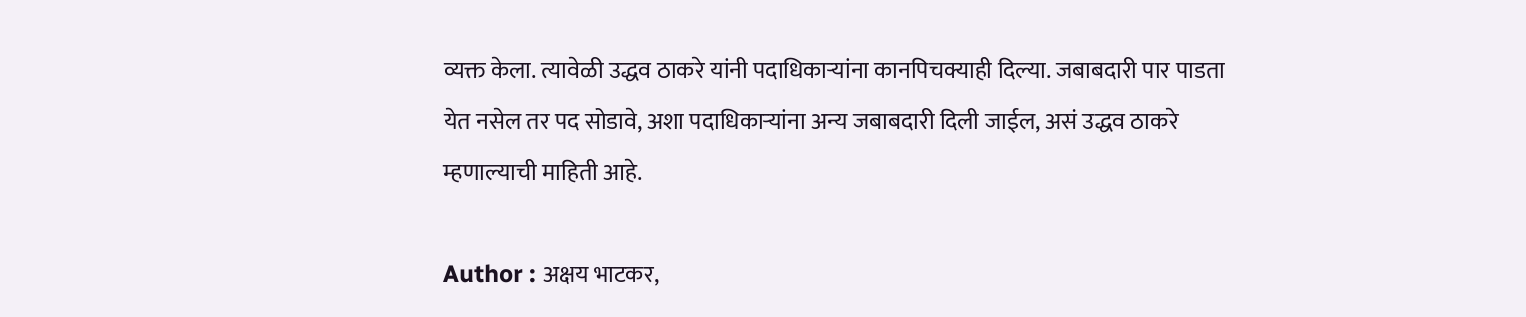व्यक्त केला. त्यावेळी उद्धव ठाकरे यांनी पदाधिकाऱ्यांना कानपिचक्याही दिल्या. जबाबदारी पार पाडता येत नसेल तर पद सोडावे, अशा पदाधिकाऱ्यांना अन्य जबाबदारी दिली जाईल, असं उद्धव ठाकरे म्हणाल्याची माहिती आहे.

Author : अक्षय भाटकर,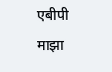एबीपी माझा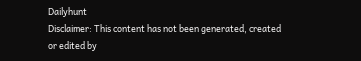Dailyhunt
Disclaimer: This content has not been generated, created or edited by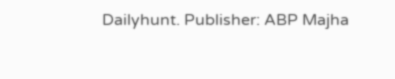Dailyhunt. Publisher: ABP Majha